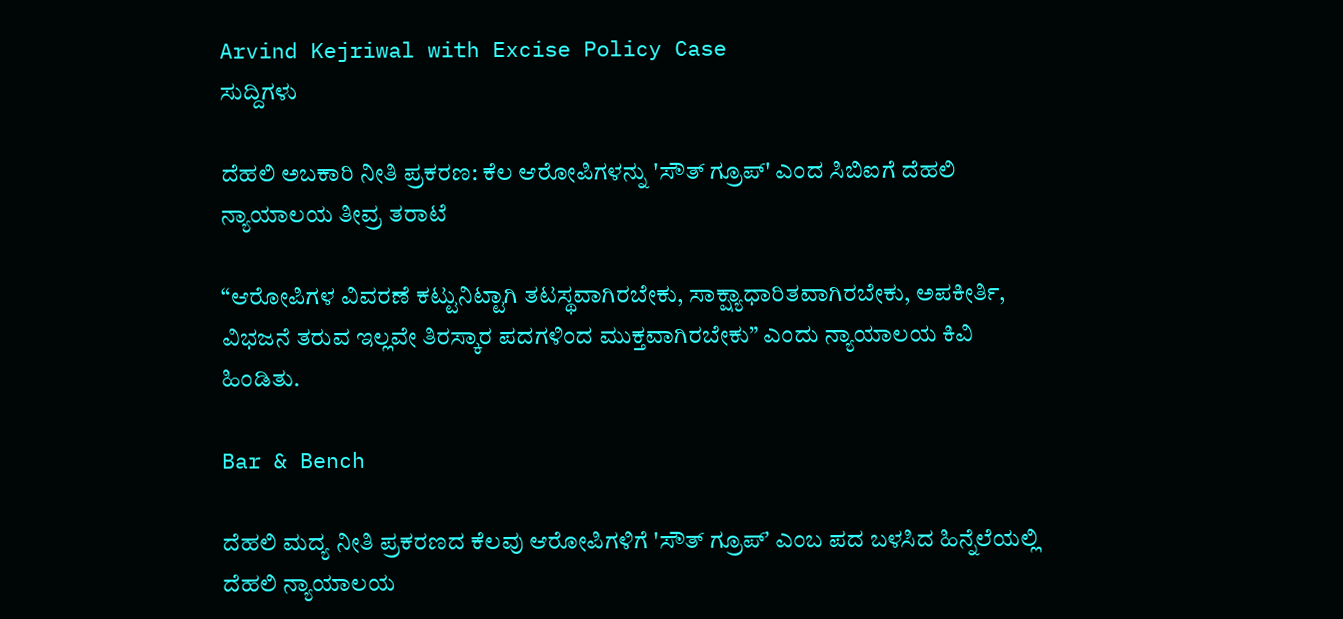Arvind Kejriwal with Excise Policy Case
ಸುದ್ದಿಗಳು

ದೆಹಲಿ ಅಬಕಾರಿ ನೀತಿ ಪ್ರಕರಣ: ಕೆಲ ಆರೋಪಿಗಳನ್ನು 'ಸೌತ್‌ ಗ್ರೂಪ್‌' ಎಂದ ಸಿಬಿಐಗೆ ದೆಹಲಿ ನ್ಯಾಯಾಲಯ ತೀವ್ರ ತರಾಟೆ

“ಆರೋಪಿಗಳ ವಿವರಣೆ ಕಟ್ಟುನಿಟ್ಟಾಗಿ ತಟಸ್ಥವಾಗಿರಬೇಕು, ಸಾಕ್ಷ್ಯಾಧಾರಿತವಾಗಿರಬೇಕು, ಅಪಕೀರ್ತಿ, ವಿಭಜನೆ ತರುವ ಇಲ್ಲವೇ ತಿರಸ್ಕಾರ ಪದಗಳಿಂದ ಮುಕ್ತವಾಗಿರಬೇಕು” ಎಂದು ನ್ಯಾಯಾಲಯ ಕಿವಿ ಹಿಂಡಿತು.

Bar & Bench

ದೆಹಲಿ ಮದ್ಯ ನೀತಿ ಪ್ರಕರಣದ ಕೆಲವು ಆರೋಪಿಗಳಿಗೆ 'ಸೌತ್ ಗ್ರೂಪ್ʼ ಎಂಬ ಪದ ಬಳಸಿದ ಹಿನ್ನೆಲೆಯಲ್ಲಿ ದೆಹಲಿ ನ್ಯಾಯಾಲಯ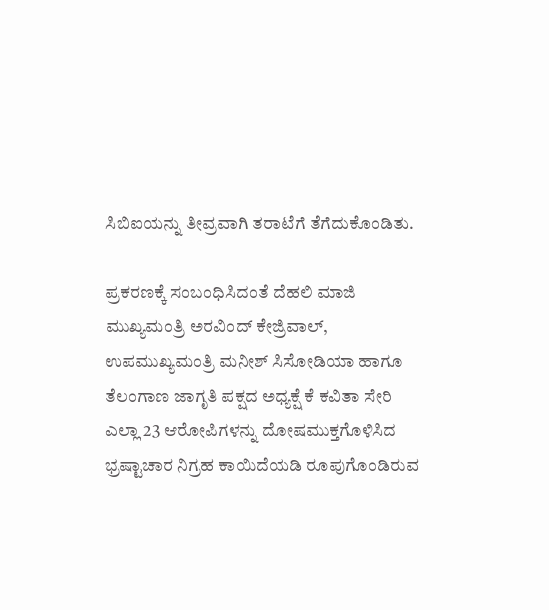ಸಿಬಿಐಯನ್ನು ತೀವ್ರವಾಗಿ ತರಾಟೆಗೆ ತೆಗೆದುಕೊಂಡಿತು.

ಪ್ರಕರಣಕ್ಕೆ ಸಂಬಂಧಿಸಿದಂತೆ ದೆಹಲಿ ಮಾಜಿ ಮುಖ್ಯಮಂತ್ರಿ ಅರವಿಂದ್‌ ಕೇಜ್ರಿವಾಲ್‌, ಉಪಮುಖ್ಯಮಂತ್ರಿ ಮನೀಶ್‌ ಸಿಸೋಡಿಯಾ ಹಾಗೂ ತೆಲಂಗಾಣ ಜಾಗೃತಿ ಪಕ್ಷದ ಅಧ್ಯಕ್ಷೆ ಕೆ ಕವಿತಾ ಸೇರಿ ಎಲ್ಲಾ 23 ಆರೋಪಿಗಳನ್ನು ದೋಷಮುಕ್ತಗೊಳಿಸಿದ ಭ್ರಷ್ಟಾಚಾರ ನಿಗ್ರಹ ಕಾಯಿದೆಯಡಿ ರೂಪುಗೊಂಡಿರುವ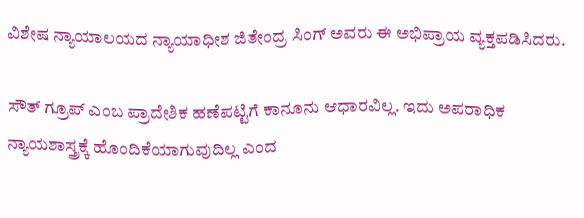ವಿಶೇಷ ನ್ಯಾಯಾಲಯದ ನ್ಯಾಯಾಧೀಶ ಜಿತೇಂದ್ರ ಸಿಂಗ್‌ ಅವರು ಈ ಅಭಿಪ್ರಾಯ ವ್ಯಕ್ತಪಡಿಸಿದರು.

ಸೌತ್ ಗ್ರೂಪ್ ಎಂಬ ಪ್ರಾದೇಶಿಕ ಹಣೆಪಟ್ಟಿಗೆ ಕಾನೂನು ಆಧಾರವಿಲ್ಲ. ಇದು ಅಪರಾಧಿಕ ನ್ಯಾಯಶಾಸ್ತ್ರಕ್ಕೆ ಹೊಂದಿಕೆಯಾಗುವುದಿಲ್ಲ ಎಂದ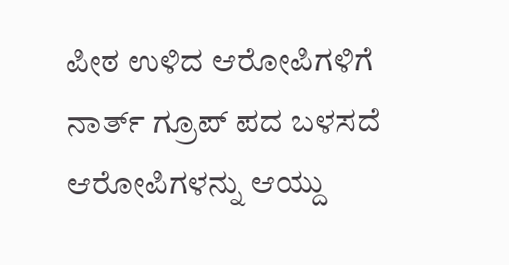ಪೀಠ ಉಳಿದ ಆರೋಪಿಗಳಿಗೆ ನಾರ್ತ್‌ ಗ್ರೂಪ್‌ ಪದ ಬಳಸದೆ ಆರೋಪಿಗಳನ್ನು ಆಯ್ದು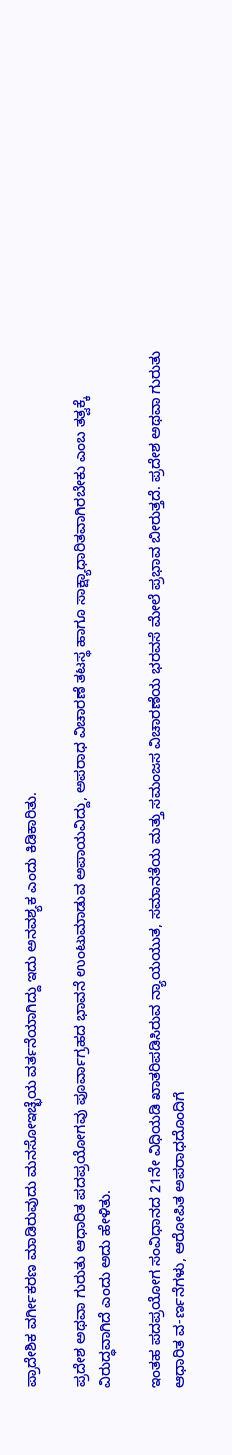ಪ್ರಾದೇಶಿಕ ವರ್ಗೀಕರಣ ಮಾಡಿರುವುದು ಮನಸೋಇಚ್ಛೆಯ ವರ್ತನೆಯಾಗಿದ್ದು ಇದು ಅನವಶ್ಯಕ ಎಂದು ಕಿಡಿಕಾರಿತು.

ಪ್ರದೇಶ ಅಥವಾ ಗುರುತು ಆಧಾರಿತ ಪದಪ್ರಯೋಗವು ಪೂರ್ವಾಗ್ರಹದ ಭಾವನೆ ಉಂಟುಮಾಡುವ ಅಪಾಯವಿದ್ದು, ಅಪರಾಧ ವಿಚಾರಣೆ ತಟಸ್ಥ ಹಾಗೂ ಸಾಕ್ಷ್ಯಾಧಾರಿತವಾಗಿರಬೇಕು ಎಂಬ ತತ್ವಕ್ಕೆ ವಿರುದ್ಧವಾಗಿದೆ ಎಂದು ಅದು ಹೇಳಿತು.

ಇಂತಹ ಪದಪ್ರಯೋಗ ಸಂವಿಧಾನದ 21ನೇ ವಿಧಿಯಡಿ ಖಾತರಿಪಡಿಸಿರುವ ನ್ಯಾಯಯುತ, ಸಮಾನತೆಯ ಮತ್ತು ಸಮಂಜಸ ವಿಚಾರಣೆಯ ಭರವಸೆ ಮೇಲೆ ಪ್ರಭಾವ ಬೀರುತ್ತದೆ. ಪ್ರದೇಶ ಅಥವಾ ಗುರುತು ಆಧಾರಿತ ವ-ರ್ಣನೆಗಳು, ಆರೋಪಿತ ಅಪರಾಧದೊಂದಿಗೆ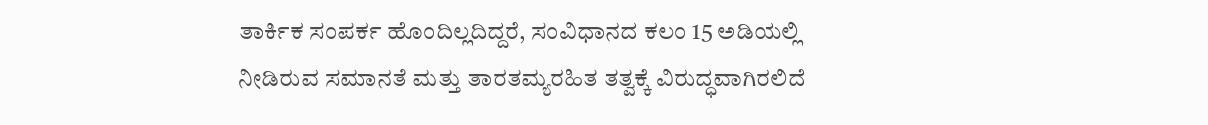ತಾರ್ಕಿಕ ಸಂಪರ್ಕ ಹೊಂದಿಲ್ಲದಿದ್ದರೆ, ಸಂವಿಧಾನದ ಕಲಂ 15 ಅಡಿಯಲ್ಲಿ ನೀಡಿರುವ ಸಮಾನತೆ ಮತ್ತು ತಾರತಮ್ಯರಹಿತ ತತ್ವಕ್ಕೆ ವಿರುದ್ಧವಾಗಿರಲಿದೆ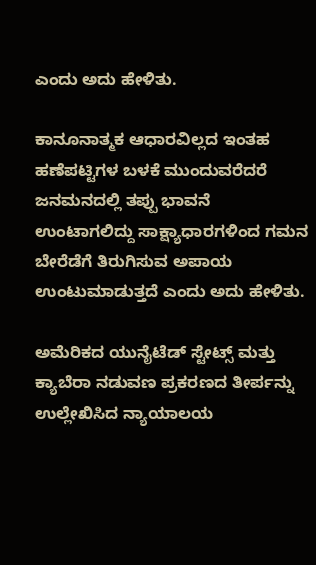ಎಂದು ಅದು ಹೇಳಿತು.

ಕಾನೂನಾತ್ಮಕ ಆಧಾರವಿಲ್ಲದ ಇಂತಹ ಹಣೆಪಟ್ಟಿಗಳ ಬಳಕೆ ಮುಂದುವರೆದರೆ ಜನಮನದಲ್ಲಿ ತಪ್ಪು ಭಾವನೆ ಉಂಟಾಗಲಿದ್ದು ಸಾಕ್ಷ್ಯಾಧಾರಗಳಿಂದ ಗಮನ ಬೇರೆಡೆಗೆ ತಿರುಗಿಸುವ ಅಪಾಯ ಉಂಟುಮಾಡುತ್ತದೆ ಎಂದು ಅದು ಹೇಳಿತು.

ಅಮೆರಿಕದ ಯುನೈಟೆಡ್‌ ಸ್ಟೇಟ್ಸ್‌ ಮತ್ತು ಕ್ಯಾಬೆರಾ ನಡುವಣ ಪ್ರಕರಣದ ತೀರ್ಪನ್ನು ಉಲ್ಲೇಖಿಸಿದ ನ್ಯಾಯಾಲಯ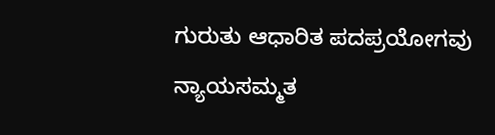ಗುರುತು ಆಧಾರಿತ ಪದಪ್ರಯೋಗವು ನ್ಯಾಯಸಮ್ಮತ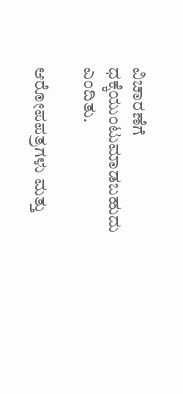ವಿಚಾರಣೆಗೆ ಧಕ್ಕೆಯುಂಟುಮಾಡಬಹುದು ಎಂದಿತು.

ಆರೋಪಪತ್ರಗಳು ಮತ್ತು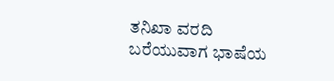ತನಿಖಾ ವರದಿ ಬರೆಯುವಾಗ ಭಾಷೆಯ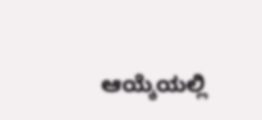ಆಯ್ಕೆಯಲ್ಲಿ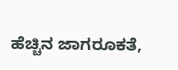ಹೆಚ್ಚಿನ ಜಾಗರೂಕತೆ,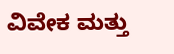ವಿವೇಕ ಮತ್ತು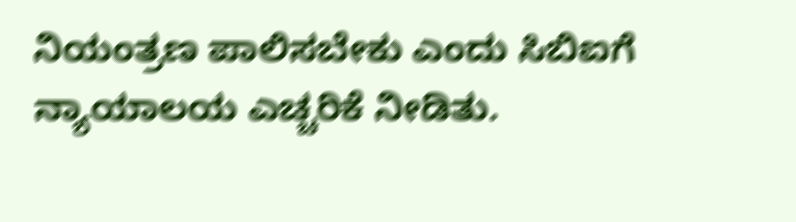ನಿಯಂತ್ರಣ ಪಾಲಿಸಬೇಕು ಎಂದು ಸಿಬಿಐಗೆ ನ್ಯಾಯಾಲಯ ಎಚ್ಚರಿಕೆ ನೀಡಿತು.